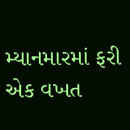મ્યાનમારમાં ફરી એક વખત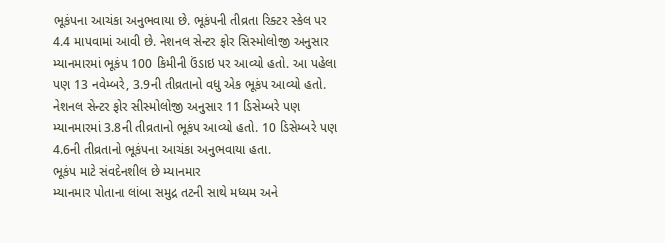ભૂકંપના આચંકા અનુભવાયા છે. ભૂકંપની તીવ્રતા રિક્ટર સ્કેલ પર 4.4 માપવામાં આવી છે. નેશનલ સેન્ટર ફોર સિસ્મોલોજી અનુસાર મ્યાનમારમાં ભૂકંપ 100 કિમીની ઉંડાઇ પર આવ્યો હતો. આ પહેલા પણ 13 નવેમ્બરે, 3.9ની તીવ્રતાનો વધુ એક ભૂકંપ આવ્યો હતો. નેશનલ સેન્ટર ફોર સીસ્મોલોજી અનુસાર 11 ડિસેમ્બરે પણ મ્યાનમારમાં 3.8ની તીવ્રતાનો ભૂકંપ આવ્યો હતો. 10 ડિસેમ્બરે પણ 4.6ની તીવ્રતાનો ભૂકંપના આચંકા અનુભવાયા હતા.
ભૂકંપ માટે સંવદેનશીલ છે મ્યાનમાર
મ્યાનમાર પોતાના લાંબા સમુદ્ર તટની સાથે મધ્યમ અને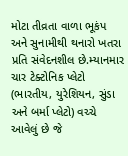મોટા તીવ્રતા વાળા ભૂકંપ અને સુનામીથી થનારો ખતરા પ્રતિ સંવેદનશીલ છે.મ્યાનમાર ચાર ટેક્ટોનિક પ્લેટો (ભારતીય, યુરેશિયન, સુંડા અને બર્મા પ્લેટો) વચ્ચે આવેલું છે જે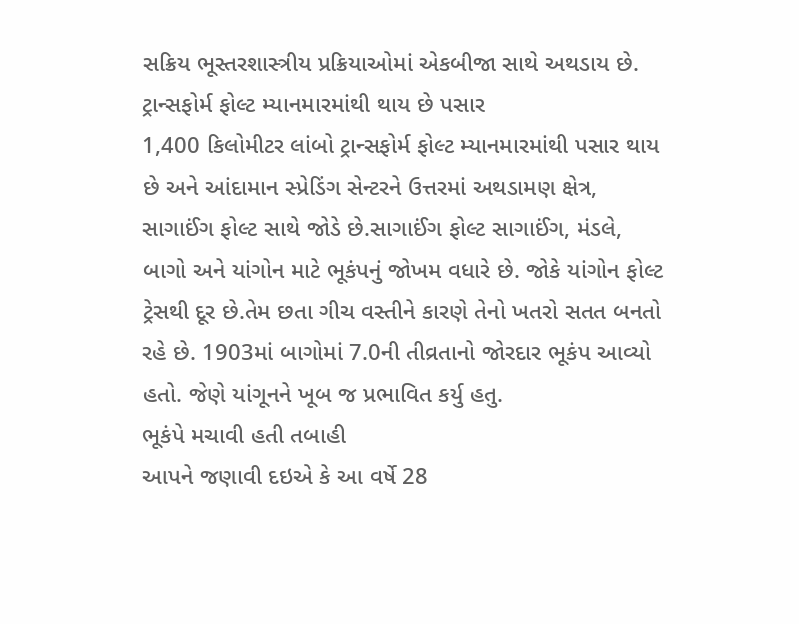સક્રિય ભૂસ્તરશાસ્ત્રીય પ્રક્રિયાઓમાં એકબીજા સાથે અથડાય છે.
ટ્રાન્સફોર્મ ફોલ્ટ મ્યાનમારમાંથી થાય છે પસાર
1,400 કિલોમીટર લાંબો ટ્રાન્સફોર્મ ફોલ્ટ મ્યાનમારમાંથી પસાર થાય છે અને આંદામાન સ્પ્રેડિંગ સેન્ટરને ઉત્તરમાં અથડામણ ક્ષેત્ર, સાગાઈંગ ફોલ્ટ સાથે જોડે છે.સાગાઈંગ ફોલ્ટ સાગાઈંગ, મંડલે, બાગો અને યાંગોન માટે ભૂકંપનું જોખમ વધારે છે. જોકે યાંગોન ફોલ્ટ ટ્રેસથી દૂર છે.તેમ છતા ગીચ વસ્તીને કારણે તેનો ખતરો સતત બનતો રહે છે. 1903માં બાગોમાં 7.0ની તીવ્રતાનો જોરદાર ભૂકંપ આવ્યો હતો. જેણે યાંગૂનને ખૂબ જ પ્રભાવિત કર્યુ હતુ.
ભૂકંપે મચાવી હતી તબાહી
આપને જણાવી દઇએ કે આ વર્ષે 28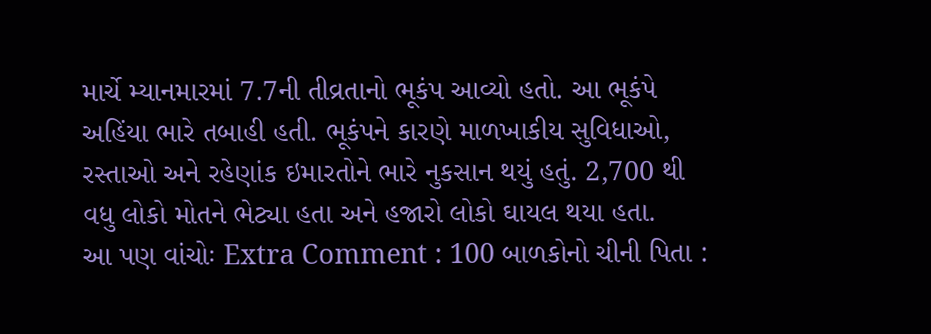માર્ચે મ્યાનમારમાં 7.7ની તીવ્રતાનો ભૂકંપ આવ્યો હતો. આ ભૂકંપે અહિંયા ભારે તબાહી હતી. ભૂકંપને કારણે માળખાકીય સુવિધાઓ, રસ્તાઓ અને રહેણાંક ઇમારતોને ભારે નુકસાન થયું હતું. 2,700 થી વધુ લોકો મોતને ભેટ્યા હતા અને હજારો લોકો ઘાયલ થયા હતા.
આ પણ વાંચોઃ Extra Comment : 100 બાળકોનો ચીની પિતા :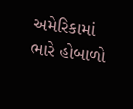અમેરિકામાં ભારે હોબાળો